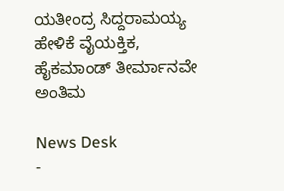ಯತೀಂದ್ರ ಸಿದ್ದರಾಮಯ್ಯ ಹೇಳಿಕೆ ವೈಯಕ್ತಿಕ, ಹೈಕಮಾಂಡ್ ತೀರ್ಮಾನವೇ ಅಂತಿಮ

News Desk
-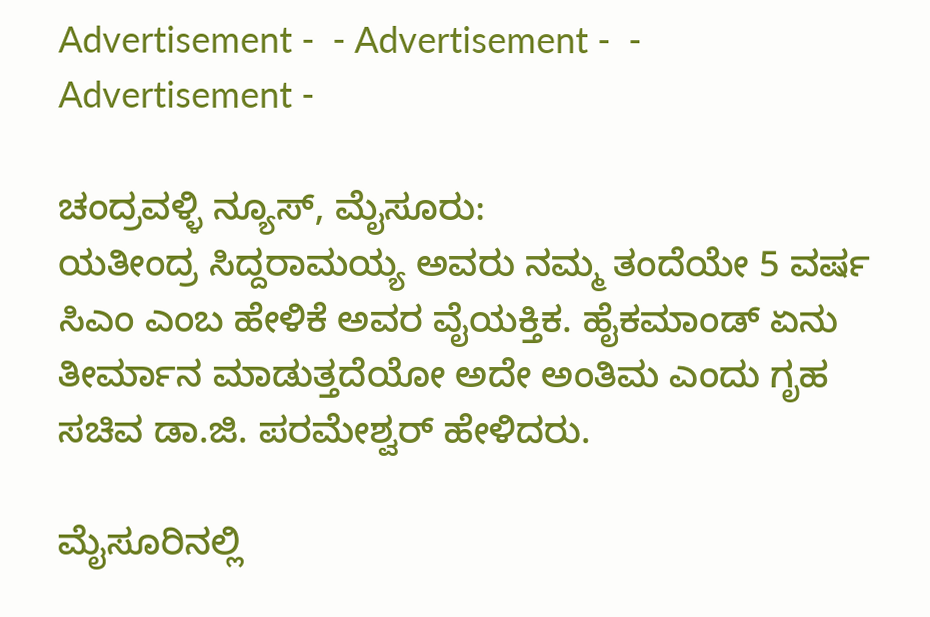Advertisement -  - Advertisement -  - Advertisement -

ಚಂದ್ರವಳ್ಳಿ ನ್ಯೂಸ್, ಮೈಸೂರು:
ಯತೀಂದ್ರ ಸಿದ್ದರಾಮಯ್ಯ ಅವರು ನಮ್ಮ ತಂದೆಯೇ 5 ವರ್ಷ ಸಿಎಂ ಎಂಬ ಹೇಳಿಕೆ ಅವರ ವೈಯಕ್ತಿಕ. ಹೈಕಮಾಂಡ್ ಏನು ತೀರ್ಮಾನ ಮಾಡುತ್ತದೆಯೋ ಅದೇ ಅಂತಿಮ ಎಂದು ಗೃಹ ಸಚಿವ ಡಾ.ಜಿ. ಪರಮೇಶ್ವರ್ ಹೇಳಿದರು.

ಮೈಸೂರಿನಲ್ಲಿ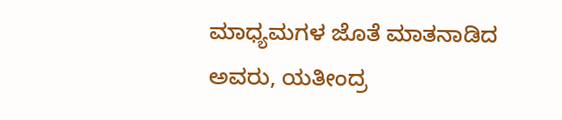ಮಾಧ್ಯಮಗಳ ಜೊತೆ ಮಾತನಾಡಿದ ಅವರು, ಯತೀಂದ್ರ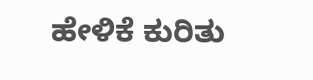ಹೇಳಿಕೆ ಕುರಿತು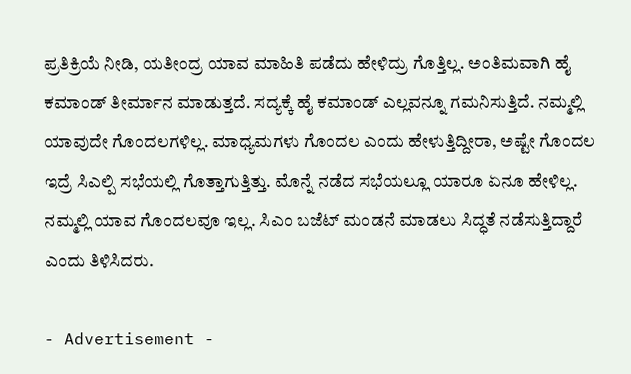ಪ್ರತಿಕ್ರಿಯೆ ನೀಡಿ, ಯತೀಂದ್ರ ಯಾವ ಮಾಹಿತಿ ಪಡೆದು ಹೇಳಿದ್ರು ಗೊತ್ತಿಲ್ಲ. ಅಂತಿಮವಾಗಿ ಹೈ ಕಮಾಂಡ್ ತೀರ್ಮಾನ ಮಾಡುತ್ತದೆ. ಸದ್ಯಕ್ಕೆ ಹೈ ಕಮಾಂಡ್ ಎಲ್ಲವನ್ನೂ ಗಮನಿಸುತ್ತಿದೆ. ನಮ್ಮಲ್ಲಿ ಯಾವುದೇ ಗೊಂದಲಗಳಿಲ್ಲ. ಮಾಧ್ಯಮಗಳು ಗೊಂದಲ ಎಂದು ಹೇಳುತ್ತಿದ್ದೀರಾ, ಅಷ್ಟೇ ಗೊಂದಲ ಇದ್ರೆ ಸಿಎಲ್ಪಿ ಸಭೆಯಲ್ಲಿ ಗೊತ್ತಾಗುತ್ತಿತ್ತು. ಮೊನ್ನೆ ನಡೆದ ಸಭೆಯಲ್ಲೂ ಯಾರೂ ಏನೂ ಹೇಳಿಲ್ಲ. ನಮ್ಮಲ್ಲಿ ಯಾವ ಗೊಂದಲವೂ ಇಲ್ಲ. ಸಿಎಂ ಬಜೆಟ್ ಮಂಡನೆ ಮಾಡಲು ಸಿದ್ಧತೆ ನಡೆಸುತ್ತಿದ್ದಾರೆ ಎಂದು ತಿಳಿಸಿದರು.

- Advertisement -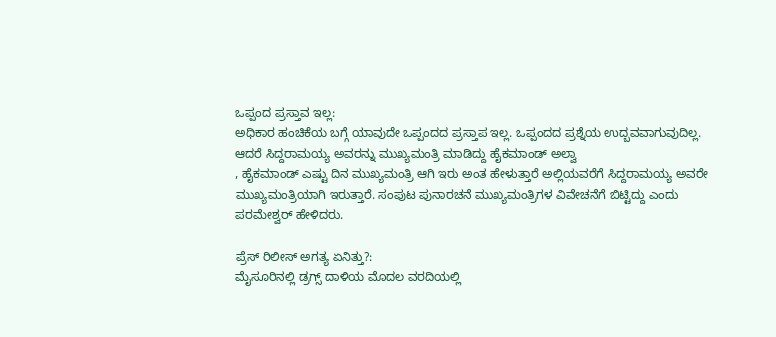ಒಪ್ಪಂದ ಪ್ರಸ್ತಾವ ಇಲ್ಲ:
ಅಧಿಕಾರ ಹಂಚಿಕೆಯ ಬಗ್ಗೆ ಯಾವುದೇ ಒಪ್ಪಂದದ ಪ್ರಸ್ತಾಪ ಇಲ್ಲ. ಒಪ್ಪಂದದ ಪ್ರಶ್ನೆಯ ಉದ್ಬವವಾಗುವುದಿಲ್ಲ. ಆದರೆ ಸಿದ್ದರಾಮಯ್ಯ ಅವರನ್ನು ಮುಖ್ಯಮಂತ್ರಿ ಮಾಡಿದ್ದು ಹೈಕಮಾಂಡ್ ಅಲ್ವಾ
, ಹೈಕಮಾಂಡ್ ಎಷ್ಟು ದಿನ ಮುಖ್ಯಮಂತ್ರಿ ಆಗಿ ಇರು ಅಂತ ಹೇಳುತ್ತಾರೆ ಅಲ್ಲಿಯವರೆಗೆ ಸಿದ್ದರಾಮಯ್ಯ ಅವರೇ ಮುಖ್ಯಮಂತ್ರಿಯಾಗಿ ಇರುತ್ತಾರೆ. ಸಂಪುಟ ಪುನಾರಚನೆ ಮುಖ್ಯಮಂತ್ರಿಗಳ ವಿವೇಚನೆಗೆ ಬಿಟ್ಟಿದ್ದು ಎಂದು ಪರಮೇಶ್ವರ್ ಹೇಳಿದರು.

ಪ್ರೆಸ್ ರಿಲೀಸ್ ಅಗತ್ಯ ಏನಿತ್ತು?:
ಮೈಸೂರಿನಲ್ಲಿ ಡ್ರಗ್ಸ್ ದಾಳಿಯ ಮೊದಲ ವರದಿಯಲ್ಲಿ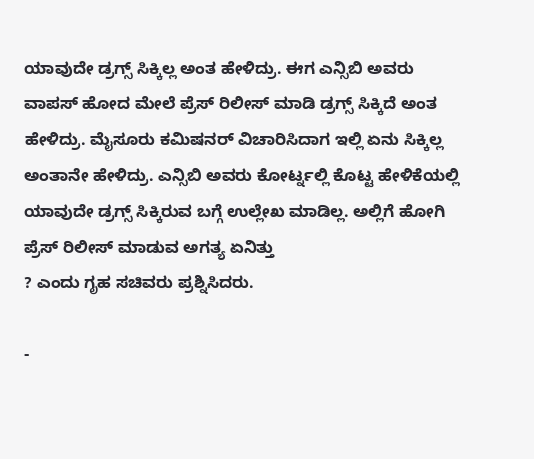ಯಾವುದೇ ಡ್ರಗ್ಸ್ ಸಿಕ್ಕಿಲ್ಲ ಅಂತ ಹೇಳಿದ್ರು. ಈಗ ಎನ್ಸಿಬಿ ಅವರು ವಾಪಸ್ ಹೋದ ಮೇಲೆ ಪ್ರೆಸ್ ರಿಲೀಸ್ ಮಾಡಿ ಡ್ರಗ್ಸ್ ಸಿಕ್ಕಿದೆ ಅಂತ ಹೇಳಿದ್ರು. ಮೈಸೂರು ಕಮಿಷನರ್ ವಿಚಾರಿಸಿದಾಗ ಇಲ್ಲಿ ಏನು ಸಿಕ್ಕಿಲ್ಲ ಅಂತಾನೇ ಹೇಳಿದ್ರು. ಎನ್ಸಿಬಿ ಅವರು ಕೋರ್ಟ್ನಲ್ಲಿ ಕೊಟ್ಟ ಹೇಳಿಕೆಯಲ್ಲಿ ಯಾವುದೇ ಡ್ರಗ್ಸ್ ಸಿಕ್ಕಿರುವ ಬಗ್ಗೆ ಉಲ್ಲೇಖ ಮಾಡಿಲ್ಲ. ಅಲ್ಲಿಗೆ ಹೋಗಿ ಪ್ರೆಸ್ ರಿಲೀಸ್ ಮಾಡುವ ಅಗತ್ಯ ಏನಿತ್ತು
? ಎಂದು ಗೃಹ ಸಚಿವರು ಪ್ರಶ್ನಿಸಿದರು.

-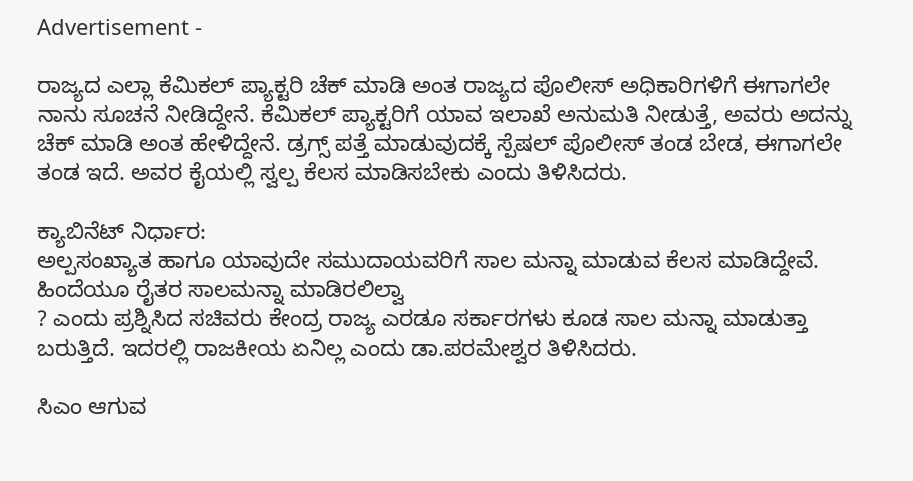Advertisement -

ರಾಜ್ಯದ ಎಲ್ಲಾ ಕೆಮಿಕಲ್ ಪ್ಯಾಕ್ಟರಿ ಚೆಕ್ ಮಾಡಿ ಅಂತ ರಾಜ್ಯದ ಪೊಲೀಸ್ ಅಧಿಕಾರಿಗಳಿಗೆ ಈಗಾಗಲೇ ನಾನು ಸೂಚನೆ ನೀಡಿದ್ದೇನೆ. ಕೆಮಿಕಲ್ ಪ್ಯಾಕ್ಟರಿಗೆ ಯಾವ ಇಲಾಖೆ ಅನುಮತಿ ನೀಡುತ್ತೆ, ಅವರು ಅದನ್ನು ಚೆಕ್ ಮಾಡಿ ಅಂತ ಹೇಳಿದ್ದೇನೆ. ಡ್ರಗ್ಸ್ ಪತ್ತೆ ಮಾಡುವುದಕ್ಕೆ ಸ್ಪೆಷಲ್ ಪೊಲೀಸ್ ತಂಡ ಬೇಡ, ಈಗಾಗಲೇ ತಂಡ ಇದೆ. ಅವರ ಕೈಯಲ್ಲಿ ಸ್ವಲ್ಪ ಕೆಲಸ ಮಾಡಿಸಬೇಕು ಎಂದು ತಿಳಿಸಿದರು.

ಕ್ಯಾಬಿನೆಟ್ ನಿರ್ಧಾರ:
ಅಲ್ಪಸಂಖ್ಯಾತ ಹಾಗೂ ಯಾವುದೇ ಸಮುದಾಯವರಿಗೆ ಸಾಲ ಮನ್ನಾ ಮಾಡುವ ಕೆಲಸ ಮಾಡಿದ್ದೇವೆ. ಹಿಂದೆಯೂ ರೈತರ ಸಾಲ‌ಮನ್ನಾ ಮಾಡಿರಲಿಲ್ವಾ
? ಎಂದು ಪ್ರಶ್ನಿಸಿದ ಸಚಿವರು ಕೇಂದ್ರ ರಾಜ್ಯ ಎರಡೂ ಸರ್ಕಾರಗಳು ಕೂಡ ಸಾಲ ಮನ್ನಾ ಮಾಡುತ್ತಾ ಬರುತ್ತಿದೆ. ಇದರಲ್ಲಿ ರಾಜಕೀಯ ಏನಿಲ್ಲ ಎಂದು ಡಾ.ಪರಮೇಶ್ವರ ತಿಳಿಸಿದರು.

ಸಿಎಂ ಆಗುವ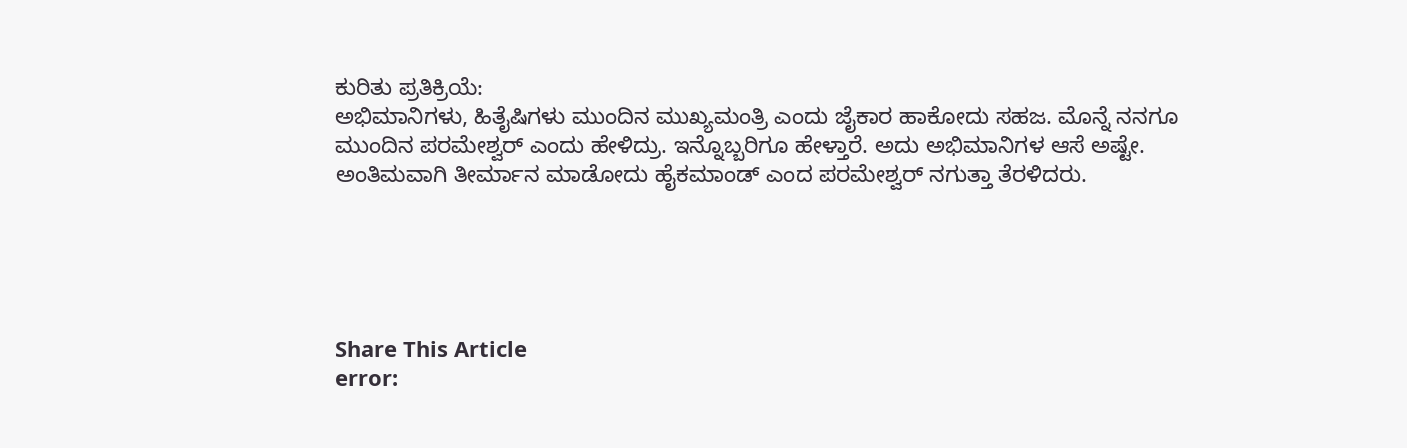ಕುರಿತು ಪ್ರತಿಕ್ರಿಯೆ:
ಅಭಿಮಾನಿಗಳು, ಹಿತೈಷಿಗಳು ಮುಂದಿನ ಮುಖ್ಯಮಂತ್ರಿ ಎಂದು ಜೈಕಾರ ಹಾಕೋದು ಸಹಜ. ಮೊನ್ನೆ ನನಗೂ ಮುಂದಿನ ಪರಮೇಶ್ವರ್ ಎಂದು ಹೇಳಿದ್ರು. ಇನ್ನೊಬ್ಬರಿಗೂ ಹೇಳ್ತಾರೆ. ಅದು ಅಭಿಮಾನಿಗಳ ಆಸೆ ಅಷ್ಟೇ. ಅಂತಿಮವಾಗಿ ತೀರ್ಮಾನ ಮಾಡೋದು ಹೈಕಮಾಂಡ್ ಎಂದ ಪರಮೇಶ್ವರ್ ನಗುತ್ತಾ ತೆರಳಿದರು.





Share This Article
error: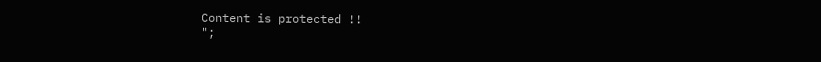Content is protected !!
";